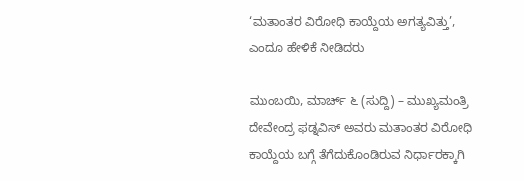‘ಮತಾಂತರ ವಿರೋಧಿ ಕಾಯ್ದೆಯ ಅಗತ್ಯವಿತ್ತು’, ಎಂದೂ ಹೇಳಿಕೆ ನೀಡಿದರು

ಮುಂಬಯಿ, ಮಾರ್ಚ್ ೬ (ಸುದ್ದಿ) – ಮುಖ್ಯಮಂತ್ರಿ ದೇವೇಂದ್ರ ಫಡ್ನವಿಸ್ ಅವರು ಮತಾಂತರ ವಿರೋಧಿ ಕಾಯ್ದೆಯ ಬಗ್ಗೆ ತೆಗೆದುಕೊಂಡಿರುವ ನಿರ್ಧಾರಕ್ಕಾಗಿ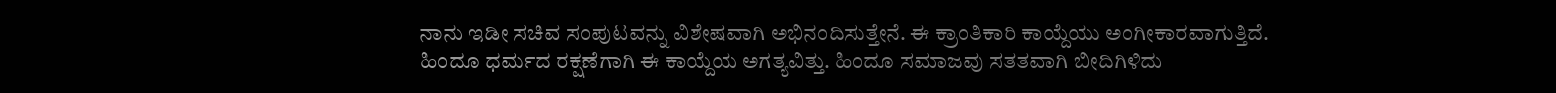ನಾನು ಇಡೀ ಸಚಿವ ಸಂಪುಟವನ್ನು ವಿಶೇಷವಾಗಿ ಅಭಿನಂದಿಸುತ್ತೇನೆ. ಈ ಕ್ರಾಂತಿಕಾರಿ ಕಾಯ್ದೆಯು ಅಂಗೀಕಾರವಾಗುತ್ತಿದೆ. ಹಿಂದೂ ಧರ್ಮದ ರಕ್ಷಣೆಗಾಗಿ ಈ ಕಾಯ್ದೆಯ ಅಗತ್ಯವಿತ್ತು. ಹಿಂದೂ ಸಮಾಜವು ಸತತವಾಗಿ ಬೀದಿಗಿಳಿದು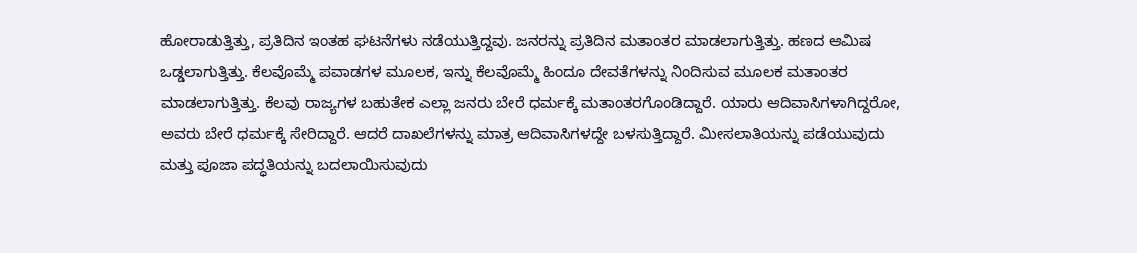ಹೋರಾಡುತ್ತಿತ್ತು, ಪ್ರತಿದಿನ ಇಂತಹ ಘಟನೆಗಳು ನಡೆಯುತ್ತಿದ್ದವು. ಜನರನ್ನು ಪ್ರತಿದಿನ ಮತಾಂತರ ಮಾಡಲಾಗುತ್ತಿತ್ತು. ಹಣದ ಆಮಿಷ ಒಡ್ಡಲಾಗುತ್ತಿತ್ತು. ಕೆಲವೊಮ್ಮೆ ಪವಾಡಗಳ ಮೂಲಕ, ಇನ್ನು ಕೆಲವೊಮ್ಮೆ ಹಿಂದೂ ದೇವತೆಗಳನ್ನು ನಿಂದಿಸುವ ಮೂಲಕ ಮತಾಂತರ ಮಾಡಲಾಗುತ್ತಿತ್ತು. ಕೆಲವು ರಾಜ್ಯಗಳ ಬಹುತೇಕ ಎಲ್ಲಾ ಜನರು ಬೇರೆ ಧರ್ಮಕ್ಕೆ ಮತಾಂತರಗೊಂಡಿದ್ದಾರೆ. ಯಾರು ಆದಿವಾಸಿಗಳಾಗಿದ್ದರೋ, ಅವರು ಬೇರೆ ಧರ್ಮಕ್ಕೆ ಸೇರಿದ್ದಾರೆ. ಆದರೆ ದಾಖಲೆಗಳನ್ನು ಮಾತ್ರ ಆದಿವಾಸಿಗಳದ್ದೇ ಬಳಸುತ್ತಿದ್ದಾರೆ. ಮೀಸಲಾತಿಯನ್ನು ಪಡೆಯುವುದು ಮತ್ತು ಪೂಜಾ ಪದ್ಧತಿಯನ್ನು ಬದಲಾಯಿಸುವುದು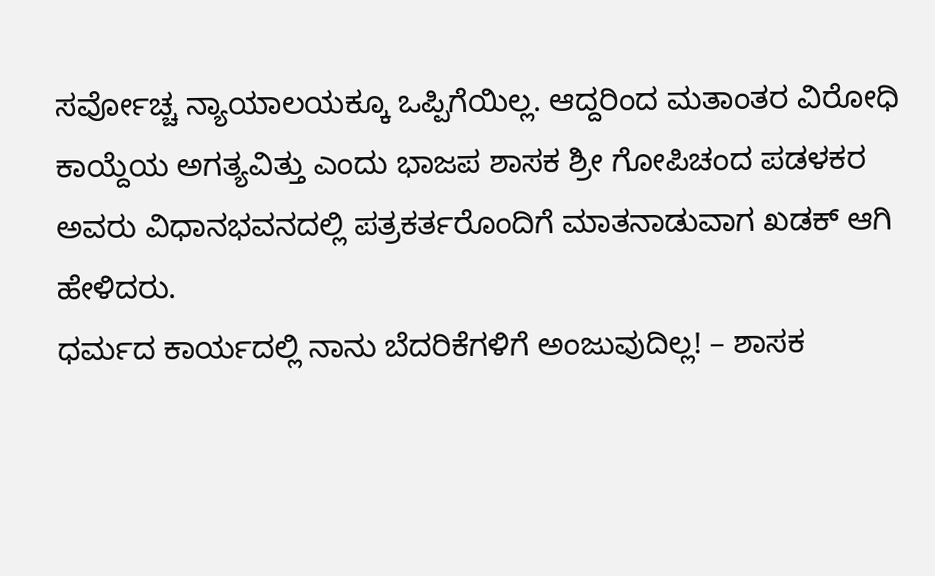ಸರ್ವೋಚ್ಚ ನ್ಯಾಯಾಲಯಕ್ಕೂ ಒಪ್ಪಿಗೆಯಿಲ್ಲ. ಆದ್ದರಿಂದ ಮತಾಂತರ ವಿರೋಧಿ ಕಾಯ್ದೆಯ ಅಗತ್ಯವಿತ್ತು ಎಂದು ಭಾಜಪ ಶಾಸಕ ಶ್ರೀ ಗೋಪಿಚಂದ ಪಡಳಕರ ಅವರು ವಿಧಾನಭವನದಲ್ಲಿ ಪತ್ರಕರ್ತರೊಂದಿಗೆ ಮಾತನಾಡುವಾಗ ಖಡಕ್ ಆಗಿ ಹೇಳಿದರು.
ಧರ್ಮದ ಕಾರ್ಯದಲ್ಲಿ ನಾನು ಬೆದರಿಕೆಗಳಿಗೆ ಅಂಜುವುದಿಲ್ಲ! – ಶಾಸಕ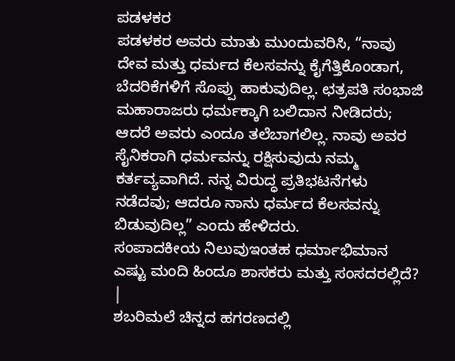ಪಡಳಕರ
ಪಡಳಕರ ಅವರು ಮಾತು ಮುಂದುವರಿಸಿ, “ನಾವು ದೇವ ಮತ್ತು ಧರ್ಮದ ಕೆಲಸವನ್ನು ಕೈಗೆತ್ತಿಕೊಂಡಾಗ, ಬೆದರಿಕೆಗಳಿಗೆ ಸೊಪ್ಪು ಹಾಕುವುದಿಲ್ಲ. ಛತ್ರಪತಿ ಸಂಭಾಜಿ ಮಹಾರಾಜರು ಧರ್ಮಕ್ಕಾಗಿ ಬಲಿದಾನ ನೀಡಿದರು; ಆದರೆ ಅವರು ಎಂದೂ ತಲೆಬಾಗಲಿಲ್ಲ. ನಾವು ಅವರ ಸೈನಿಕರಾಗಿ ಧರ್ಮವನ್ನು ರಕ್ಷಿಸುವುದು ನಮ್ಮ ಕರ್ತವ್ಯವಾಗಿದೆ. ನನ್ನ ವಿರುದ್ಧ ಪ್ರತಿಭಟನೆಗಳು ನಡೆದವು; ಆದರೂ ನಾನು ಧರ್ಮದ ಕೆಲಸವನ್ನು ಬಿಡುವುದಿಲ್ಲ” ಎಂದು ಹೇಳಿದರು.
ಸಂಪಾದಕೀಯ ನಿಲುವುಇಂತಹ ಧರ್ಮಾಭಿಮಾನ ಎಷ್ಟು ಮಂದಿ ಹಿಂದೂ ಶಾಸಕರು ಮತ್ತು ಸಂಸದರಲ್ಲಿದೆ? |
ಶಬರಿಮಲೆ ಚಿನ್ನದ ಹಗರಣದಲ್ಲಿ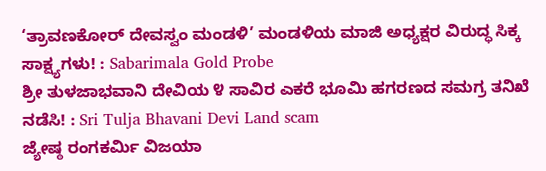‘ತ್ರಾವಣಕೋರ್ ದೇವಸ್ವಂ ಮಂಡಳಿ’ ಮಂಡಳಿಯ ಮಾಜಿ ಅಧ್ಯಕ್ಷರ ವಿರುದ್ಧ ಸಿಕ್ಕ ಸಾಕ್ಷ್ಯಗಳು! : Sabarimala Gold Probe
ಶ್ರೀ ತುಳಜಾಭವಾನಿ ದೇವಿಯ ೪ ಸಾವಿರ ಎಕರೆ ಭೂಮಿ ಹಗರಣದ ಸಮಗ್ರ ತನಿಖೆ ನಡೆಸಿ! : Sri Tulja Bhavani Devi Land scam
ಜ್ಯೇಷ್ಠ ರಂಗಕರ್ಮಿ ವಿಜಯಾ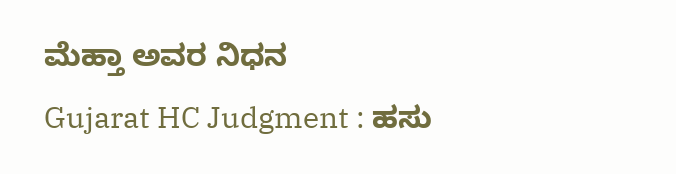ಮೆಹ್ತಾ ಅವರ ನಿಧನ
Gujarat HC Judgment : ಹಸು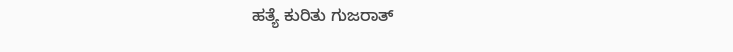ಹತ್ಯೆ ಕುರಿತು ಗುಜರಾತ್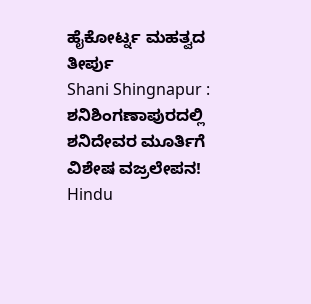ಹೈಕೋರ್ಟ್ನ ಮಹತ್ವದ ತೀರ್ಪು
Shani Shingnapur : ಶನಿಶಿಂಗಣಾಪುರದಲ್ಲಿ ಶನಿದೇವರ ಮೂರ್ತಿಗೆ ವಿಶೇಷ ವಜ್ರಲೇಪನ!
Hindu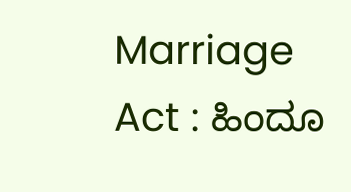Marriage Act : ಹಿಂದೂ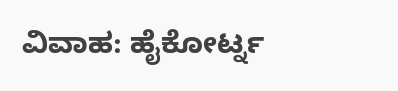ವಿವಾಹ: ಹೈಕೋರ್ಟ್ನ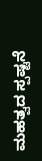ಮಹತ್ವದ ಸ್ಪಷ್ಟನೆ